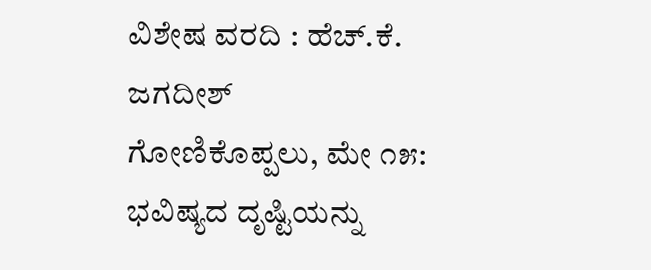ವಿಶೇಷ ವರದಿ : ಹೆಚ್.ಕೆ. ಜಗದೀಶ್
ಗೋಣಿಕೊಪ್ಪಲು, ಮೇ ೧೫: ಭವಿಷ್ಯದ ದೃಷ್ಟಿಯನ್ನು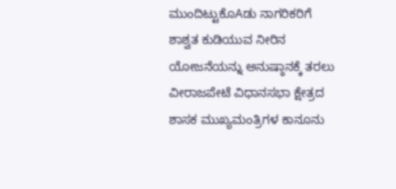ಮುಂದಿಟ್ಟುಕೊAಡು ನಾಗರಿಕರಿಗೆ ಶಾಶ್ವತ ಕುಡಿಯುವ ನೀರಿನ ಯೋಜನೆಯನ್ನು ಅನುಷ್ಠಾನಕ್ಕೆ ತರಲು ವೀರಾಜಪೇಟೆ ವಿಧಾನಸಭಾ ಕ್ಷೇತ್ರದ ಶಾಸಕ ಮುಖ್ಯಮಂತ್ರಿಗಳ ಕಾನೂನು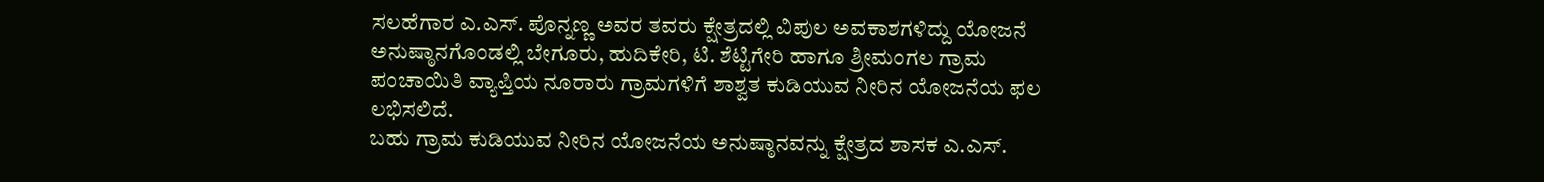ಸಲಹೆಗಾರ ಎ.ಎಸ್. ಪೊನ್ನಣ್ಣ ಅವರ ತವರು ಕ್ಷೇತ್ರದಲ್ಲಿ ವಿಪುಲ ಅವಕಾಶಗಳಿದ್ದು ಯೋಜನೆ ಅನುಷ್ಠಾನಗೊಂಡಲ್ಲಿ ಬೇಗೂರು, ಹುದಿಕೇರಿ, ಟಿ. ಶೆಟ್ಟಿಗೇರಿ ಹಾಗೂ ಶ್ರೀಮಂಗಲ ಗ್ರಾಮ ಪಂಚಾಯಿತಿ ವ್ಯಾಪ್ತಿಯ ನೂರಾರು ಗ್ರಾಮಗಳಿಗೆ ಶಾಶ್ವತ ಕುಡಿಯುವ ನೀರಿನ ಯೋಜನೆಯ ಫಲ ಲಭಿಸಲಿದೆ.
ಬಹು ಗ್ರಾಮ ಕುಡಿಯುವ ನೀರಿನ ಯೋಜನೆಯ ಅನುಷ್ಠಾನವನ್ನು ಕ್ಷೇತ್ರದ ಶಾಸಕ ಎ.ಎಸ್.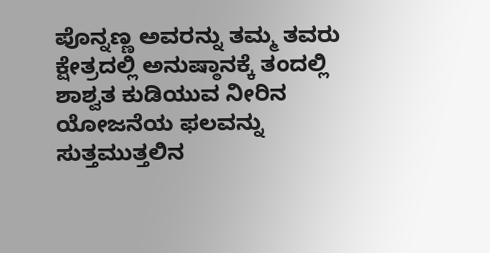ಪೊನ್ನಣ್ಣ ಅವರನ್ನು ತಮ್ಮ ತವರು ಕ್ಷೇತ್ರದಲ್ಲಿ ಅನುಷ್ಠಾನಕ್ಕೆ ತಂದಲ್ಲಿ ಶಾಶ್ವತ ಕುಡಿಯುವ ನೀರಿನ ಯೋಜನೆಯ ಫಲವನ್ನು ಸುತ್ತಮುತ್ತಲಿನ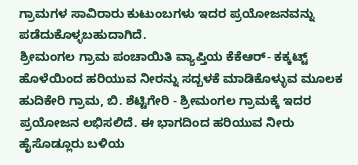ಗ್ರಾಮಗಳ ಸಾವಿರಾರು ಕುಟುಂಬಗಳು ಇದರ ಪ್ರಯೋಜನವನ್ನು ಪಡೆದುಕೊಳ್ಳಬಹುದಾಗಿದೆ.
ಶ್ರೀಮಂಗಲ ಗ್ರಾಮ ಪಂಚಾಯಿತಿ ವ್ಯಾಪ್ತಿಯ ಕೆಕೆಆರ್- ಕಕ್ಕಟ್ಟ್ ಹೊಳೆಯಿಂದ ಹರಿಯುವ ನೀರನ್ನು ಸದ್ಬಳಕೆ ಮಾಡಿಕೊಳ್ಳುವ ಮೂಲಕ ಹುದಿಕೇರಿ ಗ್ರಾಮ, ಬಿ. ಶೆಟ್ಟಿಗೇರಿ - ಶ್ರೀಮಂಗಲ ಗ್ರಾಮಕ್ಕೆ ಇದರ ಪ್ರಯೋಜನ ಲಭಿಸಲಿದೆ. ಈ ಭಾಗದಿಂದ ಹರಿಯುವ ನೀರು ಹೈಸೊಡ್ಲೂರು ಬಳಿಯ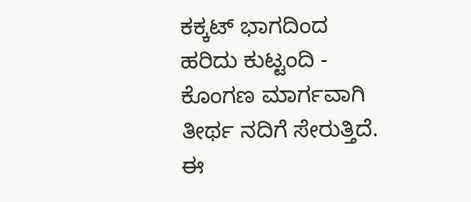ಕಕ್ಕಟ್ ಭಾಗದಿಂದ ಹರಿದು ಕುಟ್ಟಂದಿ - ಕೊಂಗಣ ಮಾರ್ಗವಾಗಿ ತೀರ್ಥ ನದಿಗೆ ಸೇರುತ್ತಿದೆ. ಈ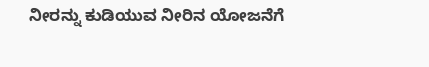ನೀರನ್ನು ಕುಡಿಯುವ ನೀರಿನ ಯೋಜನೆಗೆ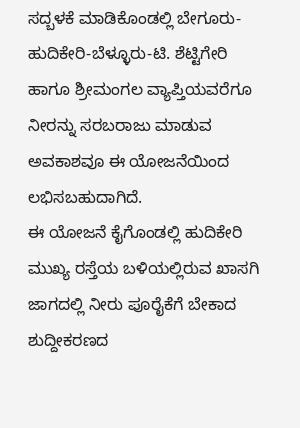ಸದ್ಬಳಕೆ ಮಾಡಿಕೊಂಡಲ್ಲಿ ಬೇಗೂರು-ಹುದಿಕೇರಿ-ಬೆಳ್ಳೂರು-ಟಿ. ಶೆಟ್ಟಿಗೇರಿ ಹಾಗೂ ಶ್ರೀಮಂಗಲ ವ್ಯಾಪ್ತಿಯವರೆಗೂ ನೀರನ್ನು ಸರಬರಾಜು ಮಾಡುವ ಅವಕಾಶವೂ ಈ ಯೋಜನೆಯಿಂದ ಲಭಿಸಬಹುದಾಗಿದೆ.
ಈ ಯೋಜನೆ ಕೈಗೊಂಡಲ್ಲಿ ಹುದಿಕೇರಿ ಮುಖ್ಯ ರಸ್ತೆಯ ಬಳಿಯಲ್ಲಿರುವ ಖಾಸಗಿ ಜಾಗದಲ್ಲಿ ನೀರು ಪೂರೈಕೆಗೆ ಬೇಕಾದ ಶುದ್ದೀಕರಣದ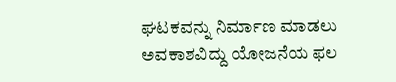ಘಟಕವನ್ನು ನಿರ್ಮಾಣ ಮಾಡಲು ಅವಕಾಶವಿದ್ದು ಯೋಜನೆಯ ಫಲ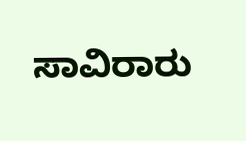ಸಾವಿರಾರು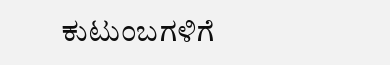ಕುಟುಂಬಗಳಿಗೆ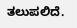ತಲುಪಲಿದೆ.